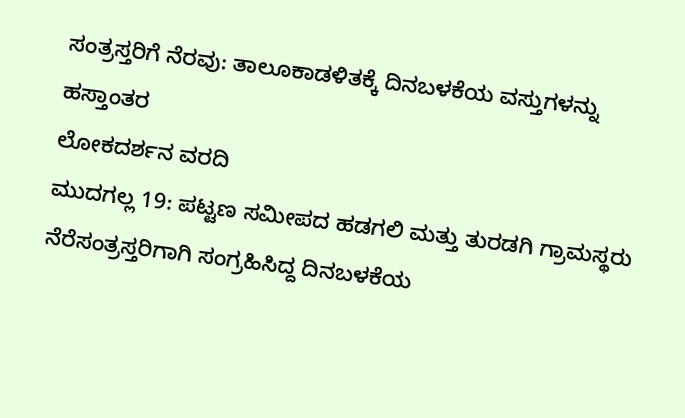ಸಂತ್ರಸ್ತರಿಗೆ ನೆರವು: ತಾಲೂಕಾಡಳಿತಕ್ಕೆ ದಿನಬಳಕೆಯ ವಸ್ತುಗಳನ್ನು ಹಸ್ತಾಂತರ
ಲೋಕದರ್ಶನ ವರದಿ
ಮುದಗಲ್ಲ 19: ಪಟ್ಟಣ ಸಮೀಪದ ಹಡಗಲಿ ಮತ್ತು ತುರಡಗಿ ಗ್ರಾಮಸ್ಥರು ನೆರೆಸಂತ್ರಸ್ತರಿಗಾಗಿ ಸಂಗ್ರಹಿಸಿದ್ದ ದಿನಬಳಕೆಯ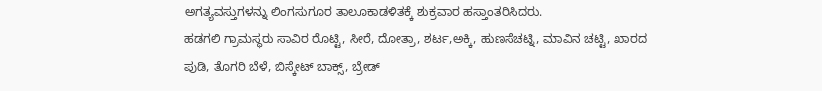ಅಗತ್ಯವಸ್ತುಗಳನ್ನು ಲಿಂಗಸುಗೂರ ತಾಲೂಕಾಡಳಿತಕ್ಕೆ ಶುಕ್ರವಾರ ಹಸ್ತಾಂತರಿಸಿದರು.
ಹಡಗಲಿ ಗ್ರಾಮಸ್ಥರು ಸಾವಿರ ರೊಟ್ಟಿ, ಸೀರೆ, ದೋತ್ರಾ, ಶರ್ಟ,ಅಕ್ಕಿ, ಹುಣಸೆಚಟ್ನಿ, ಮಾವಿನ ಚಟ್ಟಿ, ಖಾರದ ಪುಡಿ, ತೊಗರಿ ಬೆಳೆ, ಬಿಸ್ಕೇಟ್ ಬಾಕ್ಸ್, ಬ್ರೇಡ್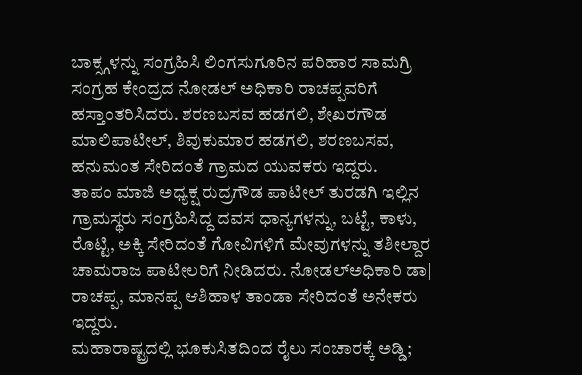ಬಾಕ್ಸ್ಗಳನ್ನು ಸಂಗ್ರಹಿಸಿ ಲಿಂಗಸುಗೂರಿನ ಪರಿಹಾರ ಸಾಮಗ್ರಿ ಸಂಗ್ರಹ ಕೇಂದ್ರದ ನೋಡಲ್ ಅಧಿಕಾರಿ ರಾಚಪ್ಪವರಿಗೆ ಹಸ್ತಾಂತರಿಸಿದರು. ಶರಣಬಸವ ಹಡಗಲಿ, ಶೇಖರಗೌಡ ಮಾಲಿಪಾಟೀಲ್, ಶಿವುಕುಮಾರ ಹಡಗಲಿ, ಶರಣಬಸವ, ಹನುಮಂತ ಸೇರಿದಂತೆ ಗ್ರಾಮದ ಯುವಕರು ಇದ್ದರು.
ತಾಪಂ ಮಾಜಿ ಅಧ್ಯಕ್ಷ ರುದ್ರಗೌಡ ಪಾಟೀಲ್ ತುರಡಗಿ ಇಲ್ಲಿನ ಗ್ರಾಮಸ್ಥರು ಸಂಗ್ರಹಿಸಿದ್ದ ದವಸ ಧಾನ್ಯಗಳನ್ನು, ಬಟ್ಟೆ, ಕಾಳು, ರೊಟ್ಟಿ, ಅಕ್ಕಿ ಸೇರಿದಂತೆ ಗೋವಿಗಳಿಗೆ ಮೇವುಗಳನ್ನು ತಶೀಲ್ದಾರ ಚಾಮರಾಜ ಪಾಟೀಲರಿಗೆ ನೀಡಿದರು. ನೋಡಲ್ಅಧಿಕಾರಿ ಡಾ| ರಾಚಪ್ಪ, ಮಾನಪ್ಪ ಆಶಿಹಾಳ ತಾಂಡಾ ಸೇರಿದಂತೆ ಅನೇಕರು ಇದ್ದರು.
ಮಹಾರಾಷ್ಟ್ರದಲ್ಲಿ ಭೂಕುಸಿತದಿಂದ ರೈಲು ಸಂಚಾರಕ್ಕೆ ಅಡ್ಡಿ;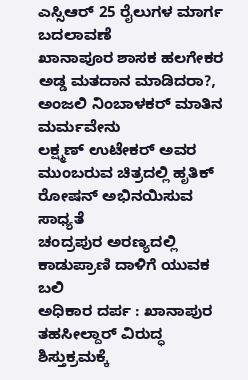ಎಸ್ಸಿಆರ್ 25 ರೈಲುಗಳ ಮಾರ್ಗ ಬದಲಾವಣೆ
ಖಾನಾಪೂರ ಶಾಸಕ ಹಲಗೇಕರ ಅಡ್ಡ ಮತದಾನ ಮಾಡಿದರಾ?, ಅಂಜಲಿ ನಿಂಬಾಳಕರ್ ಮಾತಿನ ಮರ್ಮವೇನು
ಲಕ್ಷ್ಮಣ್ ಉಟೇಕರ್ ಅವರ ಮುಂಬರುವ ಚಿತ್ರದಲ್ಲಿ ಹೃತಿಕ್ ರೋಷನ್ ಅಭಿನಯಿಸುವ ಸಾಧ್ಯತೆ
ಚಂದ್ರಪುರ ಅರಣ್ಯದಲ್ಲಿ ಕಾಡುಪ್ರಾಣಿ ದಾಳಿಗೆ ಯುವಕ ಬಲಿ
ಅಧಿಕಾರ ದರ್ಪ : ಖಾನಾಪುರ ತಹಸೀಲ್ದಾರ್ ವಿರುದ್ಧ ಶಿಸ್ತುಕ್ರಮಕ್ಕೆ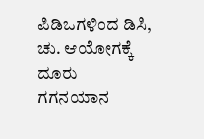ಪಿಡಿಒಗಳಿಂದ ಡಿಸಿ, ಚು. ಆಯೋಗಕ್ಕೆ ದೂರು
ಗಗನಯಾನ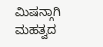ಮಿಷನ್ಗಾಗಿ ಮಹತ್ವದ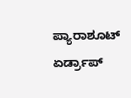ಪ್ಯಾರಾಶೂಟ್ ಏರ್ಡ್ರಾಪ್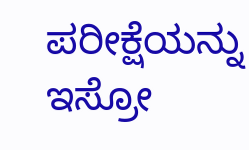ಪರೀಕ್ಷೆಯನ್ನು ಇಸ್ರೋ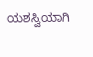ಯಶಸ್ವಿಯಾಗಿ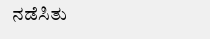ನಡೆಸಿತು